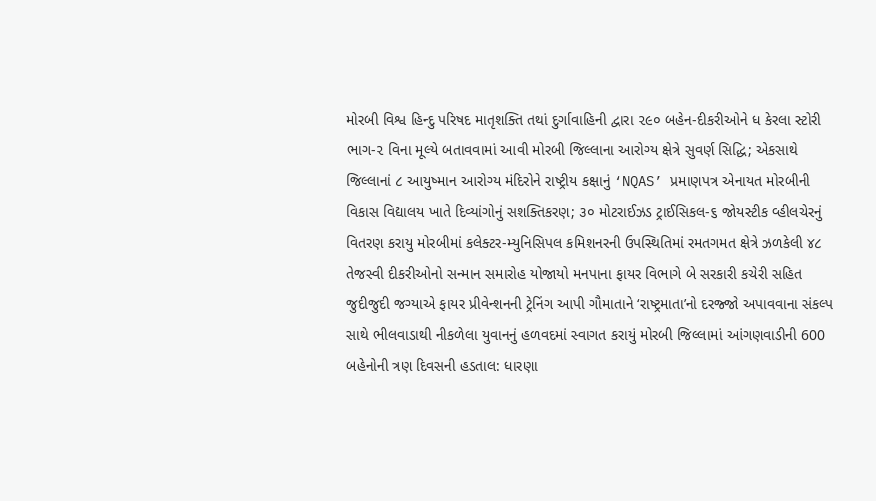મોરબી વિશ્વ હિન્દુ પરિષદ માતૃશક્તિ તથાં દુર્ગાવાહિની દ્વારા ૨૯૦ બહેન-દીકરીઓને ધ કેરલા સ્ટોરી ભાગ-૨ વિના મૂલ્યે બતાવવામાં આવી મોરબી જિલ્લાના આરોગ્ય ક્ષેત્રે સુવર્ણ સિદ્ધિ; એકસાથે જિલ્લાનાં ૮ આયુષ્માન આરોગ્ય મંદિરોને રાષ્ટ્રીય કક્ષાનું ‘NQAS’ પ્રમાણપત્ર એનાયત મોરબીની વિકાસ વિદ્યાલય ખાતે દિવ્યાંગોનું સશક્તિકરણ; ૩૦ મોટરાઈઝડ ટ્રાઈસિકલ-૬ જોયસ્ટીક વ્હીલચેરનું વિતરણ કરાયુ મોરબીમાં કલેક્ટર-મ્યુનિસિપલ કમિશનરની ઉપસ્થિતિમાં રમતગમત ક્ષેત્રે ઝળકેલી ૪૮ તેજસ્વી દીકરીઓનો સન્માન સમારોહ યોજાયો મનપાના ફાયર વિભાગે બે સરકારી કચેરી સહિત જુદીજુદી જગ્યાએ ફાયર પ્રીવેન્શનની ટ્રેનિંગ આપી ગૌમાતાને ‘રાષ્ટ્રમાતા’નો દરજ્જો અપાવવાના સંકલ્પ સાથે ભીલવાડાથી નીકળેલા યુવાનનું હળવદમાં સ્વાગત કરાયું મોરબી જિલ્લામાં આંગણવાડીની 600 બહેનોની ત્રણ દિવસની હડતાલ: ધારણા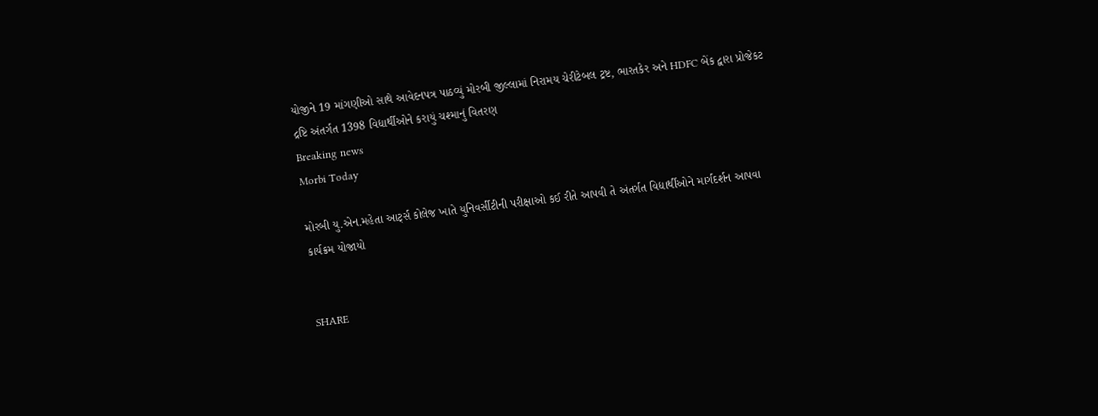યોજીને 19 માંગણીઓ સાથે આવેદનપત્ર પાઠવ્યું મોરબી જીલ્લામાં નિરામય ચેરીટેબલ ટ્રષ્ટ, ભારતકેર અને HDFC બેંક દ્વારા પ્રોજેકટ દ્રષ્ટિ અંતર્ગત 1398 વિદ્યાર્થીઓને કરાયું ચશ્માનું વિતરણ
Breaking news
Morbi Today

મોરબી યુ.એન.મહેતા આર્ટ્સ કોલેજ ખાતે યુનિવર્સીટીની પરીક્ષાઓ કઈ રીતે આપવી તે અંતર્ગત વિદ્યાર્થીઓને માર્ગદર્શન આપવા કાર્યક્રમ યોજાયો


SHARE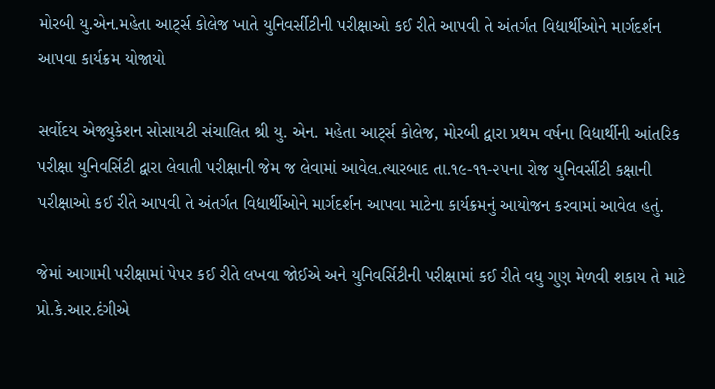મોરબી યુ.એન.મહેતા આર્ટ્સ કોલેજ ખાતે યુનિવર્સીટીની પરીક્ષાઓ કઈ રીતે આપવી તે અંતર્ગત વિદ્યાર્થીઓને માર્ગદર્શન આપવા કાર્યક્રમ યોજાયો

સર્વોદય એજ્યુકેશન સોસાયટી સંચાલિત શ્રી યુ. એન. મહેતા આર્ટ્સ કોલેજ, મોરબી દ્વારા પ્રથમ વર્ષના વિદ્યાર્થીની આંતરિક પરીક્ષા યુનિવર્સિટી દ્વારા લેવાતી પરીક્ષાની જેમ જ લેવામાં આવેલ.ત્યારબાદ તા.૧૯-૧૧-૨૫ના રોજ યુનિવર્સીટી કક્ષાની પરીક્ષાઓ કઈ રીતે આપવી તે અંતર્ગત વિદ્યાર્થીઓને માર્ગદર્શન આપવા માટેના કાર્યક્રમનું આયોજન કરવામાં આવેલ હતું.

જેમાં આગામી પરીક્ષામાં પેપર કઈ રીતે લખવા જોઈએ અને યુનિવર્સિટીની પરીક્ષામાં કઈ રીતે વધુ ગુણ મેળવી શકાય તે માટે પ્રો.કે.આર.દંગીએ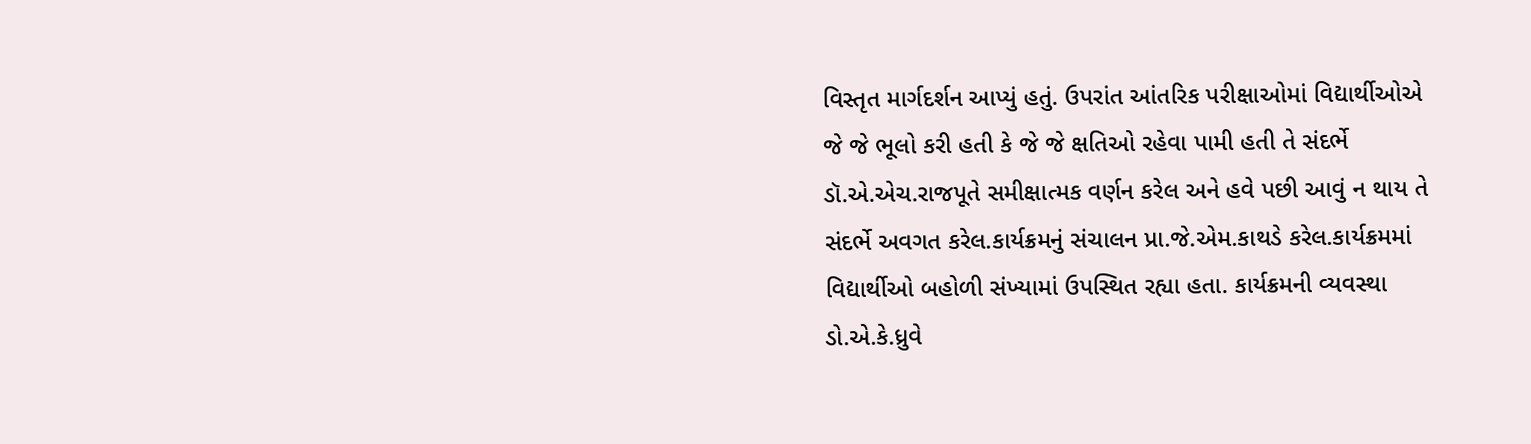વિસ્તૃત માર્ગદર્શન આપ્યું હતું. ઉપરાંત આંતરિક પરીક્ષાઓમાં વિદ્યાર્થીઓએ જે જે ભૂલો કરી હતી કે જે જે ક્ષતિઓ રહેવા પામી હતી તે સંદર્ભે ડૉ.એ.એચ.રાજપૂતે સમીક્ષાત્મક વર્ણન કરેલ અને હવે પછી આવું ન થાય તે સંદર્ભે અવગત કરેલ.કાર્યક્રમનું સંચાલન પ્રા.જે.એમ.કાથડે કરેલ.કાર્યક્રમમાં વિદ્યાર્થીઓ બહોળી સંખ્યામાં ઉપસ્થિત રહ્યા હતા. કાર્યક્રમની વ્યવસ્થા ડો.એ.કે.ધ્રુવે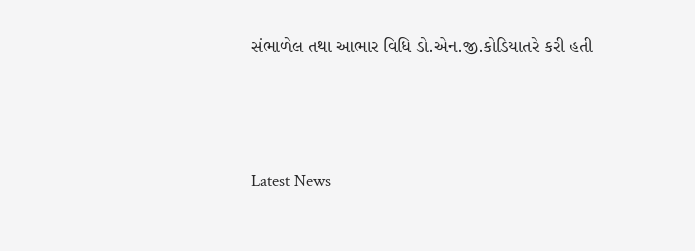સંભાળેલ તથા આભાર વિધિ ડો.એન.જી.કોડિયાતરે કરી હતી




Latest News